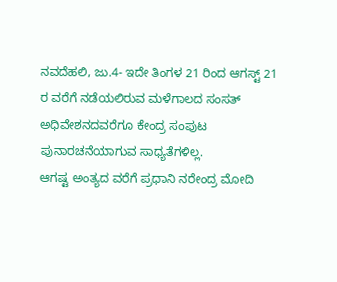ನವದೆಹಲಿ, ಜು.4- ಇದೇ ತಿಂಗಳ 21 ರಿಂದ ಆಗಸ್ಟ್ 21 ರ ವರೆಗೆ ನಡೆಯಲಿರುವ ಮಳೆಗಾಲದ ಸಂಸತ್ ಅಧಿವೇಶನದವರೆಗೂ ಕೇಂದ್ರ ಸಂಪುಟ ಪುನಾರಚನೆಯಾಗುವ ಸಾಧ್ಯತೆಗಳಿಲ್ಲ.
ಆಗಷ್ಟ ಅಂತ್ಯದ ವರೆಗೆ ಪ್ರಧಾನಿ ನರೇಂದ್ರ ಮೋದಿ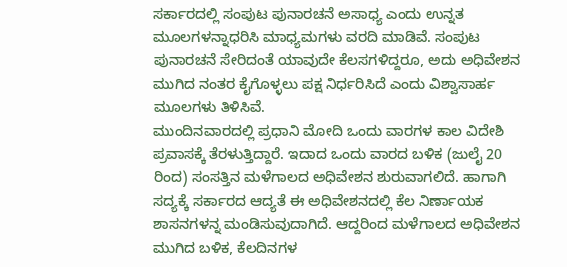ಸರ್ಕಾರದಲ್ಲಿ ಸಂಪುಟ ಪುನಾರಚನೆ ಅಸಾಧ್ಯ ಎಂದು ಉನ್ನತ ಮೂಲಗಳನ್ನಾಧರಿಸಿ ಮಾಧ್ಯಮಗಳು ವರದಿ ಮಾಡಿವೆ. ಸಂಪುಟ ಪುನಾರಚನೆ ಸೇರಿದಂತೆ ಯಾವುದೇ ಕೆಲಸಗಳಿದ್ದರೂ, ಅದು ಅಧಿವೇಶನ ಮುಗಿದ ನಂತರ ಕೈಗೊಳ್ಳಲು ಪಕ್ಷ ನಿರ್ಧರಿಸಿದೆ ಎಂದು ವಿಶ್ವಾಸಾರ್ಹ ಮೂಲಗಳು ತಿಳಿಸಿವೆ.
ಮುಂದಿನವಾರದಲ್ಲಿ ಪ್ರಧಾನಿ ಮೋದಿ ಒಂದು ವಾರಗಳ ಕಾಲ ವಿದೇಶಿ ಪ್ರವಾಸಕ್ಕೆ ತೆರಳುತ್ತಿದ್ದಾರೆ. ಇದಾದ ಒಂದು ವಾರದ ಬಳಿಕ (ಜುಲೈ 20 ರಿಂದ) ಸಂಸತ್ತಿನ ಮಳೆಗಾಲದ ಅಧಿವೇಶನ ಶುರುವಾಗಲಿದೆ. ಹಾಗಾಗಿ ಸದ್ಯಕ್ಕೆ ಸರ್ಕಾರದ ಆದ್ಯತೆ ಈ ಅಧಿವೇಶನದಲ್ಲಿ ಕೆಲ ನಿರ್ಣಾಯಕ ಶಾಸನಗಳನ್ನ ಮಂಡಿಸುವುದಾಗಿದೆ. ಆದ್ದರಿಂದ ಮಳೆಗಾಲದ ಅಧಿವೇಶನ ಮುಗಿದ ಬಳಿಕ, ಕೆಲದಿನಗಳ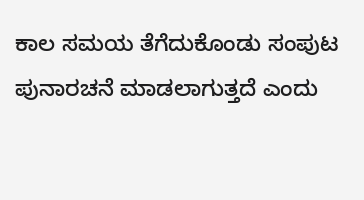ಕಾಲ ಸಮಯ ತೆಗೆದುಕೊಂಡು ಸಂಪುಟ ಪುನಾರಚನೆ ಮಾಡಲಾಗುತ್ತದೆ ಎಂದು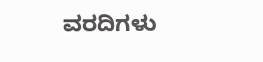ವರದಿಗಳು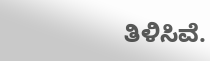ತಿಳಿಸಿವೆ.